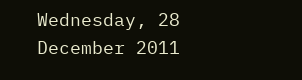Wednesday, 28 December 2011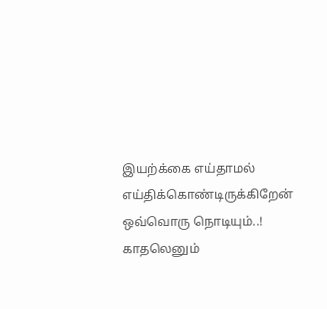இயற்க்கை எய்தாமல்
எய்திக்கொண்டிருக்கிறேன்
ஒவ்வொரு நொடியும்..!
காதலெனும்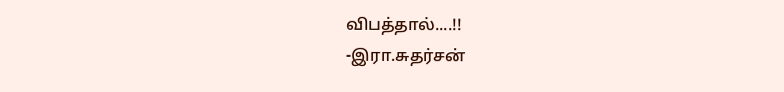விபத்தால்....!!
-இரா.சுதர்சன்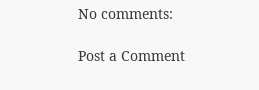No comments:

Post a Comment